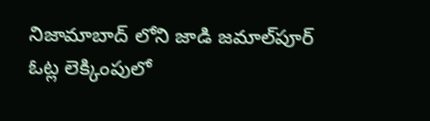నిజామాబాద్ లోని జాడి జమాల్‌పూర్‌ ఓట్ల లెక్కింపులో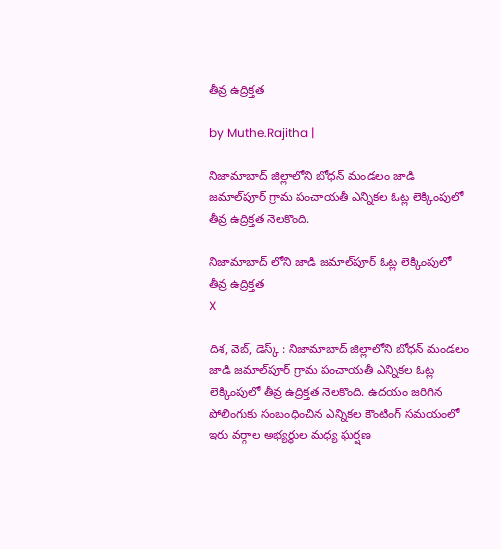తీవ్ర ఉద్రిక్తత

by Muthe.Rajitha |

నిజామాబాద్ జిల్లాలోని బోధన్ మండలం జాడి జమాల్‌పూర్‌ గ్రామ పంచాయతీ ఎన్నికల ఓట్ల లెక్కింపులో తీవ్ర ఉద్రిక్తత నెలకొంది.

నిజామాబాద్ లోని జాడి జమాల్‌పూర్‌ ఓట్ల లెక్కింపులో తీవ్ర ఉద్రిక్తత
X

దిశ, వెబ్, డెస్క్ : నిజామాబాద్ జిల్లాలోని బోధన్ మండలం జాడి జమాల్‌పూర్‌ గ్రామ పంచాయతీ ఎన్నికల ఓట్ల లెక్కింపులో తీవ్ర ఉద్రిక్తత నెలకొంది. ఉదయం జరిగిన పోలింగుకు సంబంధించిన ఎన్నికల కౌంటింగ్ సమయంలో ఇరు వర్గాల అభ్యర్థుల మధ్య ఘర్షణ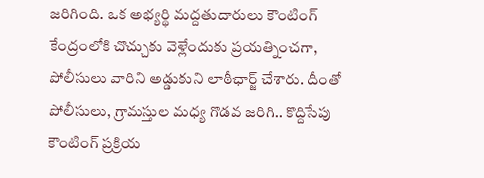జరిగింది. ఒక అభ్యర్థి మద్దతుదారులు కౌంటింగ్ కేంద్రంలోకి చొచ్చుకు వెళ్లేందుకు ప్రయత్నించగా, పోలీసులు వారిని అడ్డుకుని లాఠీఛార్జ్ చేశారు. దీంతో పోలీసులు, గ్రామస్తుల మధ్య గొడవ జరిగి.. కొద్దిసేపు కౌంటింగ్ ప్రక్రియ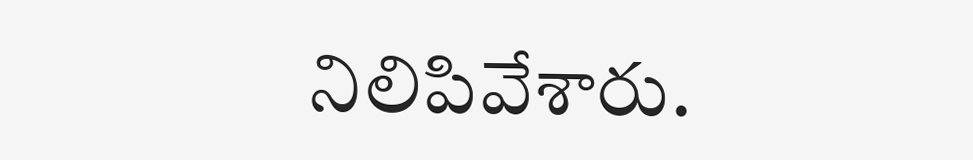నిలిపివేశారు.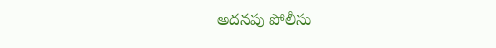అదనపు పోలీసు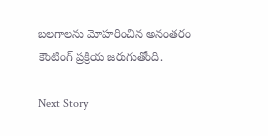బలగాలను మోహరించిన అనంతరం కౌంటింగ్ ప్రక్రియ జరుగుతోంది.

Next Story